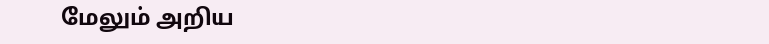மேலும் அறிய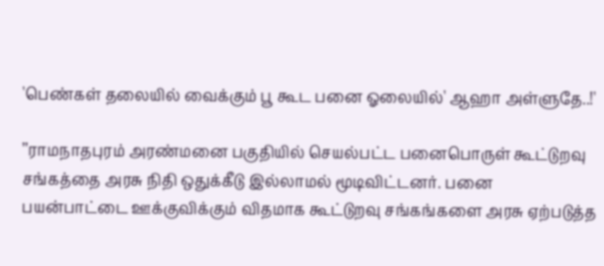'பெண்கள் தலையில் வைக்கும் பூ கூட பனை ஓலையில்' ஆஹா அள்ளுதே..!'

’’ராமநாதபுரம் அரண்மனை பகுதியில் செயல்பட்ட பனைபொருள் கூட்டுறவு சங்கத்தை அரசு நிதி ஒதுக்கீடு இல்லாமல் மூடிவிட்டனர். பனை பயன்பாட்டை ஊக்குவிக்கும் விதமாக கூட்டுறவு சங்கங்களை அரசு ஏற்படுத்த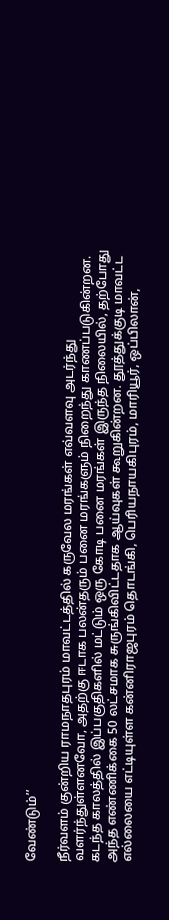வேண்டும்’’

நீர்வளம் குன்றிய ராமநாதபுரம் மாவட்டத்தில் கருவேல மரங்கள் எவ்வளவு அடர்ந்து வளர்ந்துள்ளனவோ, அதற்கு ஈடாக பலன்தரும் பனை மரங்களும் நிறைந்து காணப்படுகின்றன. கடந்த காலத்தில் இப்பகுதிகளில் மட்டும் ஒரு கோடி பனை மரங்கள் இருந்த நிலையில், தற்போது அந்த எண்ணிக்கை 50 லட்சமாக சுருங்கிவிட்டதாக ஆய்வுகள் கூறுகின்றன. தூத்துக்குடி மாவட்ட எல்லையை எட்டியுள்ள கன்னிராஜபுரம் தொடங்கி, பெரியநாயகிபுரம், மாரியூர், ஒப்பிலான்,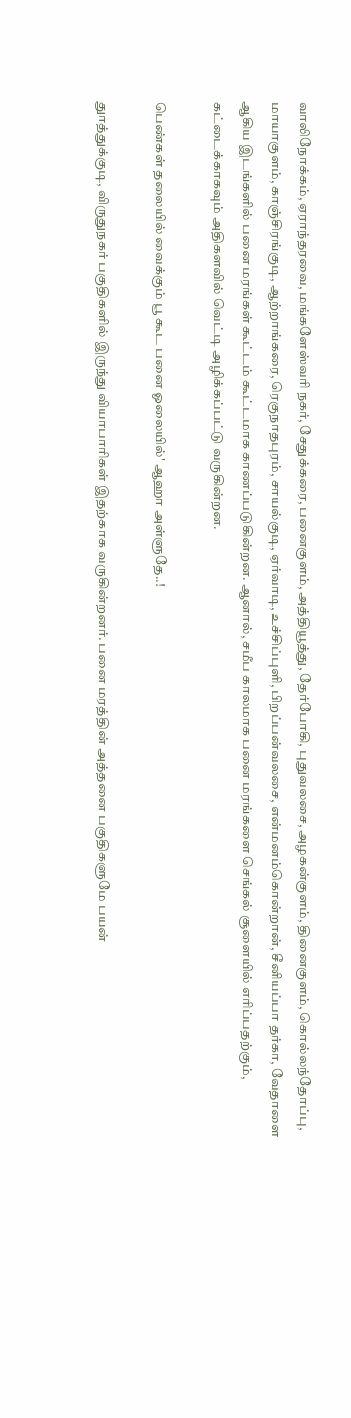வாலிநோக்கம், ஏராந்தரவை, மங்களேஸ்வரி நகர், சேதுக்கரை, பனைகுளம், அத்தியூத்து, தேர்போகி, புதுவலசை, அழகன்குளம், தினைகுளம், கொல்லந்தோப்பு, மாயாகுளம், காஞ்சிரங்குடி, ஆற்றாங்கரை, ரெகுநாதபுரம், சாயல்குடி, ஏர்வாடி, உச்சிப்புளி, பிறப்பன்வலசை, என்மனம்கொன்றான், சீனியப்பா தர்கா, வேதாளை ஆகிய இடங்களில் பனை மரங்கள் கூட்டம் கூட்டமாக காணப்படுகின்றன. ஆனால், சமீப காலமாக பனை மரங்களை செங்கல் சூளையில் எரிப்பதற்கும், கட்டைக்காகவும் அதிகளவில் வெட்டி அழிக்கப்பட்டு வருகின்றன.

பெண்கள் தலையில் வைக்கும் பூ கூட பனை ஓலையில்' ஆஹா அள்ளுதே..!

துாத்துக்குடி, விருதுநகர் பகுதிகளில் இருந்து வியாபாரிகள் இதற்காக வருகின்றனர். பனை மரத்தின் அத்தனை பகுதிகளுமே பயன்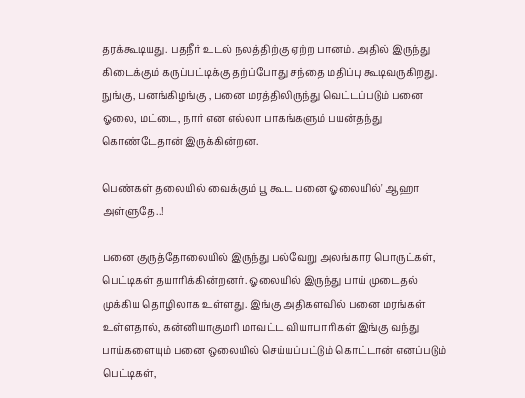தரக்கூடியது. பதநீர் உடல் நலத்திற்கு ஏற்ற பானம். அதில் இருந்து கிடைக்கும் கருப்பட்டிக்கு தற்ப்போது சந்தை மதிப்பு கூடிவருகிறது. நுங்கு, பனங்கிழங்கு , பனை மரத்திலிருந்து வெட்டப்படும் பனை ஓலை, மட்டை, நார் என எல்லா பாகங்களும் பயன்தந்து கொண்டேதான் இருக்கின்றன.

பெண்கள் தலையில் வைக்கும் பூ கூட பனை ஓலையில்' ஆஹா அள்ளுதே..!

பனை குருத்தோலையில் இருந்து பல்வேறு அலங்கார பொருட்கள், பெட்டிகள் தயாரிக்கின்றனர். ஓலையில் இருந்து பாய் முடைதல் முக்கிய தொழிலாக உள்ளது. இங்கு அதிகளவில் பனை மரங்கள் உள்ளதால், கன்னியாகுமரி மாவட்ட வியாபாரிகள் இங்கு வந்து பாய்களையும் பனை ஒலையில் செய்யப்பட்டும் கொட்டான் எனப்படும் பெட்டிகள்,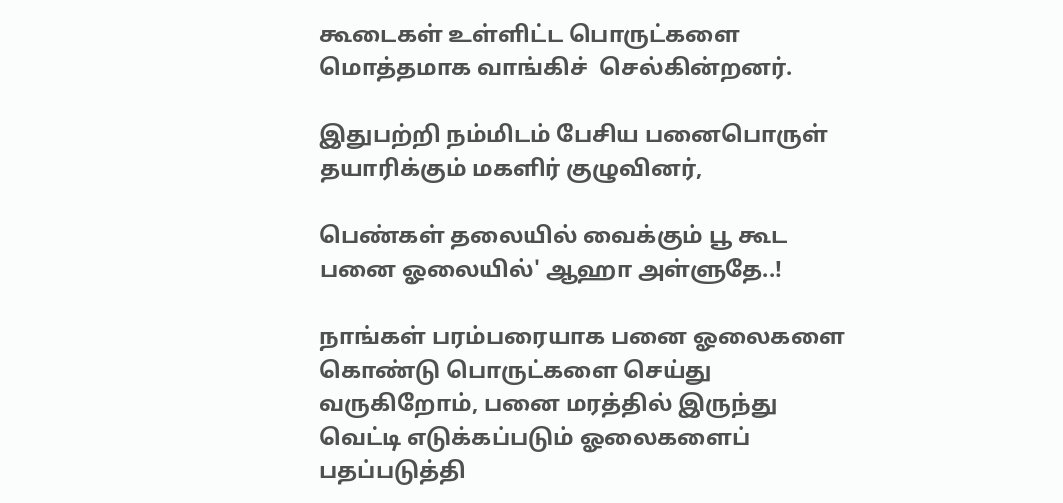கூடைகள் உள்ளிட்ட பொருட்களை  மொத்தமாக வாங்கிச்  செல்கின்றனர்.

இதுபற்றி நம்மிடம் பேசிய பனைபொருள் தயாரிக்கும் மகளிர் குழுவினர்,

பெண்கள் தலையில் வைக்கும் பூ கூட பனை ஓலையில்' ஆஹா அள்ளுதே..!

நாங்கள் பரம்பரையாக பனை ஓலைகளை கொண்டு பொருட்களை செய்து வருகிறோம், பனை மரத்தில் இருந்து வெட்டி எடுக்கப்படும் ஓலைகளைப் பதப்படுத்தி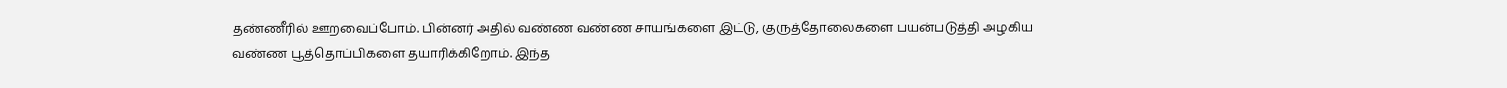தண்ணீரில் ஊறவைப்போம். பின்னர் அதில் வண்ண வண்ண சாயங்களை இட்டு, குருத்தோலைகளை பயன்படுத்தி அழகிய வண்ண பூத்தொப்பிகளை தயாரிக்கிறோம். இந்த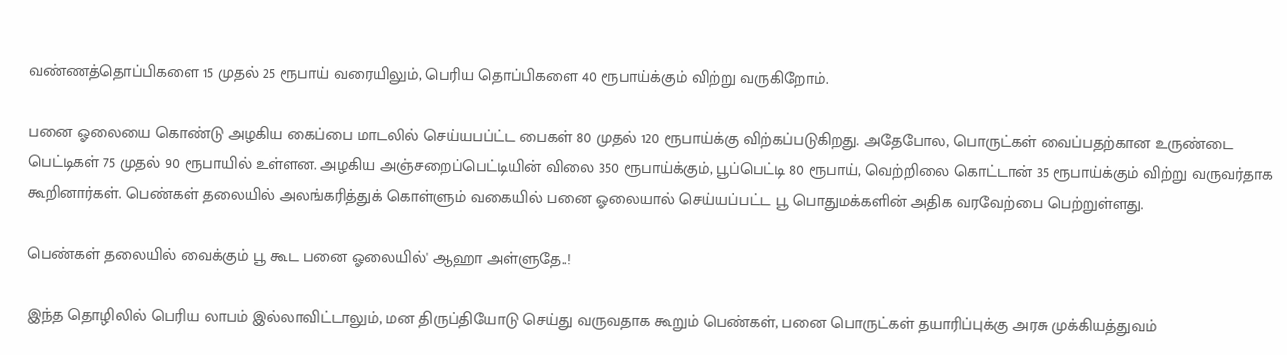வண்ணத்தொப்பிகளை 15 முதல் 25 ரூபாய் வரையிலும், பெரிய தொப்பிகளை 40 ரூபாய்க்கும் விற்று வருகிறோம்.

பனை ஓலையை கொண்டு அழகிய கைப்பை மாடலில் செய்யபப்ட்ட பைகள் 80 முதல் 120 ரூபாய்க்கு விற்கப்படுகிறது. அதேபோல, பொருட்கள் வைப்பதற்கான உருண்டை பெட்டிகள் 75 முதல் 90 ரூபாயில் உள்ளன. அழகிய அஞ்சறைப்பெட்டியின் விலை 350 ரூபாய்க்கும், பூப்பெட்டி 80 ரூபாய், வெற்றிலை கொட்டான் 35 ரூபாய்க்கும் விற்று வருவர்தாக கூறினார்கள். பெண்கள் தலையில் அலங்கரித்துக் கொள்ளும் வகையில் பனை ஓலையால் செய்யப்பட்ட பூ பொதுமக்களின் அதிக வரவேற்பை பெற்றுள்ளது.

பெண்கள் தலையில் வைக்கும் பூ கூட பனை ஓலையில்' ஆஹா அள்ளுதே..!

இந்த தொழிலில் பெரிய லாபம் இல்லாவிட்டாலும், மன திருப்தியோடு செய்து வருவதாக கூறும் பெண்கள், பனை பொருட்கள் தயாரிப்புக்கு அரசு முக்கியத்துவம்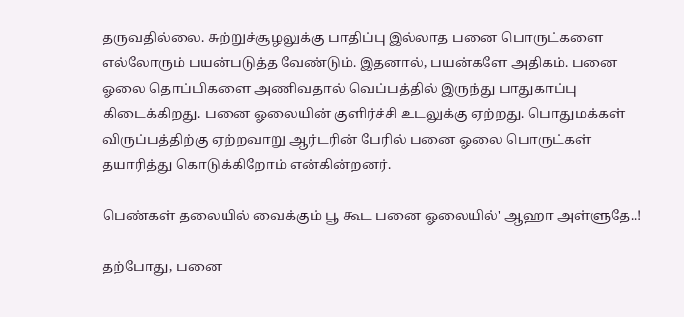தருவதில்லை. சுற்றுச்சூழலுக்கு பாதிப்பு இல்லாத பனை பொருட்களை எல்லோரும் பயன்படுத்த வேண்டும். இதனால், பயன்களே அதிகம். பனை ஓலை தொப்பிகளை அணிவதால் வெப்பத்தில் இருந்து பாதுகாப்பு கிடைக்கிறது. பனை ஓலையின் குளிர்ச்சி உடலுக்கு ஏற்றது. பொதுமக்கள் விருப்பத்திற்கு ஏற்றவாறு ஆர்டரின் பேரில் பனை ஓலை பொருட்கள் தயாரித்து கொடுக்கிறோம் என்கின்றனர்.

பெண்கள் தலையில் வைக்கும் பூ கூட பனை ஓலையில்' ஆஹா அள்ளுதே..!

தற்போது, பனை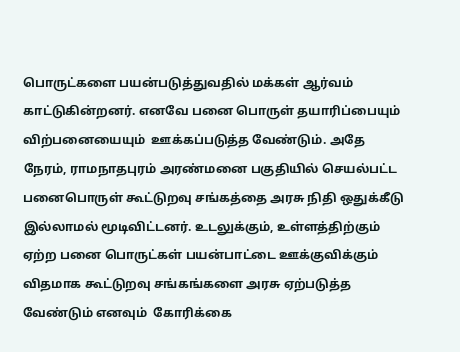பொருட்களை பயன்படுத்துவதில் மக்கள் ஆர்வம் காட்டுகின்றனர். எனவே பனை பொருள் தயாரிப்பையும் விற்பனையையும்  ஊக்கப்படுத்த வேண்டும். அதே நேரம், ராமநாதபுரம் அரண்மனை பகுதியில் செயல்பட்ட பனைபொருள் கூட்டுறவு சங்கத்தை அரசு நிதி ஒதுக்கீடு இல்லாமல் மூடிவிட்டனர். உடலுக்கும், உள்ளத்திற்கும் ஏற்ற பனை பொருட்கள் பயன்பாட்டை ஊக்குவிக்கும் விதமாக கூட்டுறவு சங்கங்களை அரசு ஏற்படுத்த வேண்டும் எனவும்  கோரிக்கை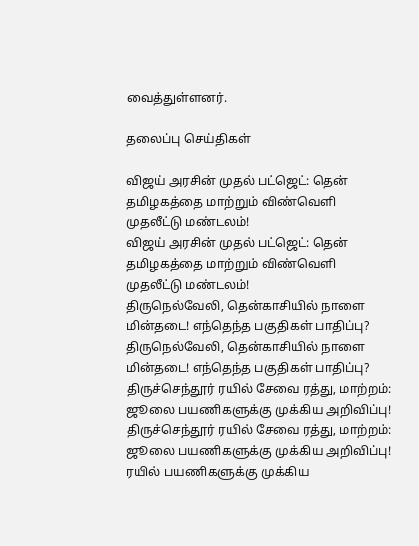வைத்துள்ளனர்.

தலைப்பு செய்திகள்

விஜய் அரசின் முதல் பட்ஜெட்: தென் தமிழகத்தை மாற்றும் விண்வெளி முதலீட்டு மண்டலம்!
விஜய் அரசின் முதல் பட்ஜெட்: தென் தமிழகத்தை மாற்றும் விண்வெளி முதலீட்டு மண்டலம்!
திருநெல்வேலி, தென்காசியில் நாளை மின்தடை! எந்தெந்த பகுதிகள் பாதிப்பு?
திருநெல்வேலி, தென்காசியில் நாளை மின்தடை! எந்தெந்த பகுதிகள் பாதிப்பு?
திருச்செந்தூர் ரயில் சேவை ரத்து, மாற்றம்: ஜூலை பயணிகளுக்கு முக்கிய அறிவிப்பு!
திருச்செந்தூர் ரயில் சேவை ரத்து, மாற்றம்: ஜூலை பயணிகளுக்கு முக்கிய அறிவிப்பு!
ரயில் பயணிகளுக்கு முக்கிய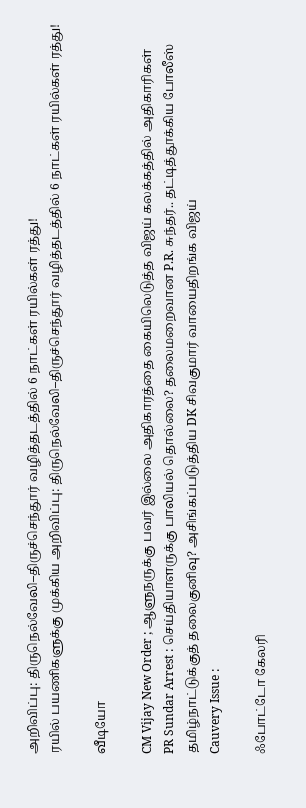அறிவிப்பு: திருநெல்வேலி–திருச்செந்தூர் வழித்தடத்தில் 6 நாட்கள் ரயில்கள் ரத்து!
ரயில் பயணிகளுக்கு முக்கிய அறிவிப்பு: திருநெல்வேலி–திருச்செந்தூர் வழித்தடத்தில் 6 நாட்கள் ரயில்கள் ரத்து!

வீடியோ

CM Vijay New Order ; ஆளுநருக்கு பவர் இல்லை அதிகாரத்தை கையிலெடுத்த விஜய் கலக்கத்தில் அதிகாரிகள்
PR Sundar Arrest : செய்தியாளருக்கு பாலியல் தொல்லை? தலைமறைவான P.R. சுந்தர்.. தட்டித்தூக்கிய போலீஸ்
தமிழ்நாட்டுக்குத் தலைகுனிவு? அசிங்கப்படுத்திய DK சிவகுமார் வாயைதிறங்க விஜய்
Cauvery Issue :

ஃபோட்டோ கேலரி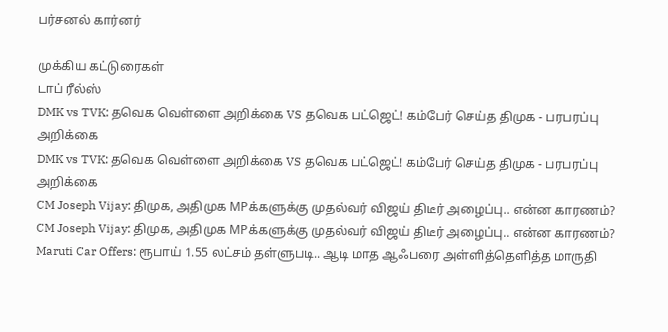பர்சனல் கார்னர்

முக்கிய கட்டுரைகள்
டாப் ரீல்ஸ்
DMK vs TVK: தவெக வெள்ளை அறிக்கை VS தவெக பட்ஜெட்! கம்பேர் செய்த திமுக - பரபரப்பு அறிக்கை
DMK vs TVK: தவெக வெள்ளை அறிக்கை VS தவெக பட்ஜெட்! கம்பேர் செய்த திமுக - பரபரப்பு அறிக்கை
CM Joseph Vijay: திமுக, அதிமுக MPக்களுக்கு முதல்வர் விஜய் திடீர் அழைப்பு.. என்ன காரணம்?
CM Joseph Vijay: திமுக, அதிமுக MPக்களுக்கு முதல்வர் விஜய் திடீர் அழைப்பு.. என்ன காரணம்?
Maruti Car Offers: ரூபாய் 1.55 லட்சம் தள்ளுபடி.. ஆடி மாத ஆஃபரை அள்ளித்தெளித்த மாருதி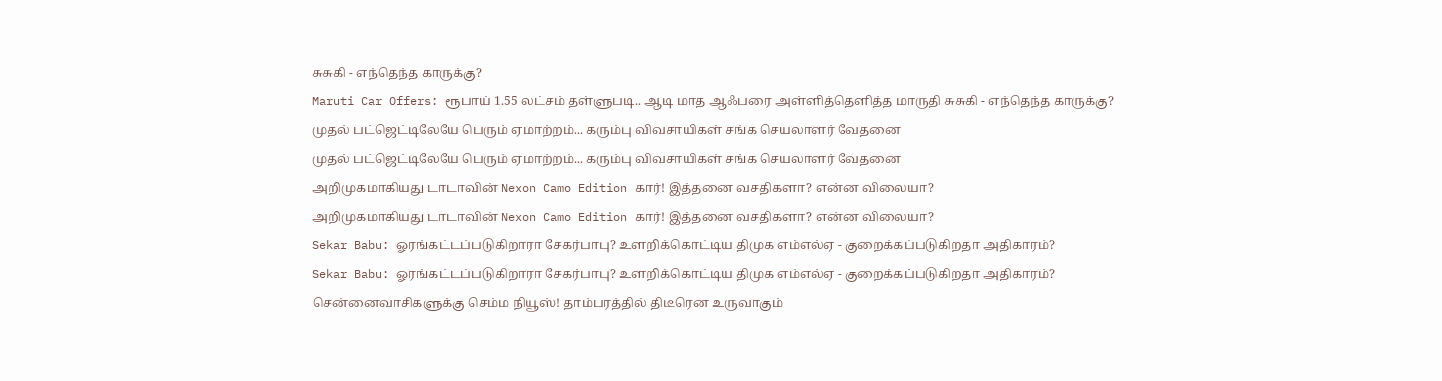சுசுகி - எந்தெந்த காருக்கு?
Maruti Car Offers: ரூபாய் 1.55 லட்சம் தள்ளுபடி.. ஆடி மாத ஆஃபரை அள்ளித்தெளித்த மாருதி சுசுகி - எந்தெந்த காருக்கு?
முதல் பட்ஜெட்டிலேயே பெரும் ஏமாற்றம்... கரும்பு விவசாயிகள் சங்க செயலாளர் வேதனை
முதல் பட்ஜெட்டிலேயே பெரும் ஏமாற்றம்... கரும்பு விவசாயிகள் சங்க செயலாளர் வேதனை
அறிமுகமாகியது டாடாவின் Nexon Camo Edition கார்! இத்தனை வசதிகளா? என்ன விலையா?
அறிமுகமாகியது டாடாவின் Nexon Camo Edition கார்! இத்தனை வசதிகளா? என்ன விலையா?
Sekar Babu: ஓரங்கட்டப்படுகிறாரா சேகர்பாபு? உளறிக்கொட்டிய திமுக எம்எல்ஏ - குறைக்கப்படுகிறதா அதிகாரம்?
Sekar Babu: ஓரங்கட்டப்படுகிறாரா சேகர்பாபு? உளறிக்கொட்டிய திமுக எம்எல்ஏ - குறைக்கப்படுகிறதா அதிகாரம்?
சென்னைவாசிகளுக்கு செம்ம நியூஸ்! தாம்பரத்தில் திடீரென உருவாகும்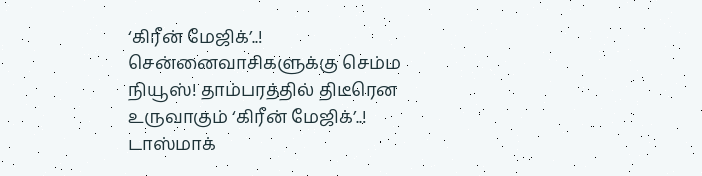‘கிரீன் மேஜிக்’..!
சென்னைவாசிகளுக்கு செம்ம நியூஸ்! தாம்பரத்தில் திடீரென உருவாகும் ‘கிரீன் மேஜிக்’..!
டாஸ்மாக்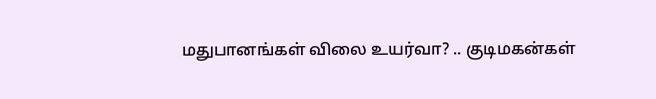மதுபானங்கள் விலை உயர்வா? .. குடிமகன்கள்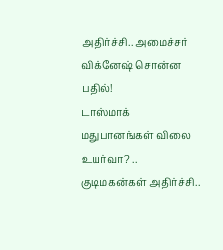அதிர்ச்சி.. அமைச்சர் விக்னேஷ் சொன்ன பதில்!
டாஸ்மாக் மதுபானங்கள் விலை உயர்வா? .. குடிமகன்கள் அதிர்ச்சி..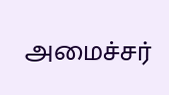அமைச்சர்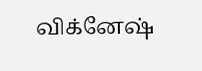விக்னேஷ்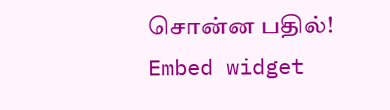சொன்ன பதில்!
Embed widget